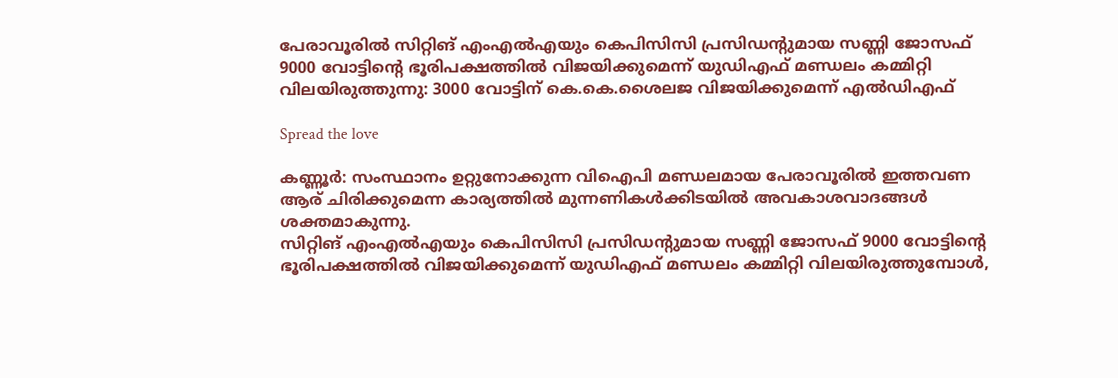പേരാവൂരില്‍ സിറ്റിങ് എംഎല്‍എയും കെപിസിസി പ്രസിഡന്റുമായ സണ്ണി ജോസഫ് 9000 വോട്ടിന്റെ ഭൂരിപക്ഷത്തില്‍ വിജയിക്കുമെന്ന് യുഡിഎഫ് മണ്ഡലം കമ്മിറ്റി വിലയിരുത്തുന്നു: 3000 വോട്ടിന് കെ.കെ.ശൈലജ വിജയിക്കുമെന്ന് എൽഡിഎഫ്

Spread the love

കണ്ണൂർ: സംസ്ഥാനം ഉറ്റുനോക്കുന്ന വിഐപി മണ്ഡലമായ പേരാവൂരില്‍ ഇത്തവണ ആര് ചിരിക്കുമെന്ന കാര്യത്തില്‍ മുന്നണികള്‍ക്കിടയില്‍ അവകാശവാദങ്ങള്‍ ശക്തമാകുന്നു.
സിറ്റിങ് എംഎല്‍എയും കെപിസിസി പ്രസിഡന്റുമായ സണ്ണി ജോസഫ് 9000 വോട്ടിന്റെ ഭൂരിപക്ഷത്തില്‍ വിജയിക്കുമെന്ന് യുഡിഎഫ് മണ്ഡലം കമ്മിറ്റി വിലയിരുത്തുമ്പോള്‍,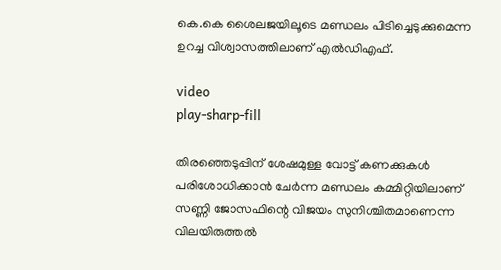കെ.കെ ശൈലജയിലൂടെ മണ്ഡലം പിടിച്ചെടുക്കുമെന്ന ഉറച്ച വിശ്വാസത്തിലാണ് എല്‍ഡിഎഫ്.

video
play-sharp-fill

തിരഞ്ഞെടുപ്പിന് ശേഷമുള്ള വോട്ട് കണക്കുകള്‍ പരിശോധിക്കാൻ ചേർന്ന മണ്ഡലം കമ്മിറ്റിയിലാണ് സണ്ണി ജോസഫിന്റെ വിജയം സുനിശ്ചിതമാണെന്ന വിലയിരുത്തല്‍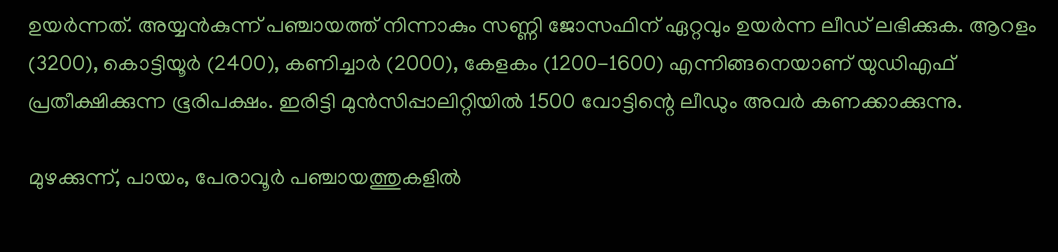ഉയർന്നത്. അയ്യൻകുന്ന് പഞ്ചായത്ത് നിന്നാകും സണ്ണി ജോസഫിന് ഏറ്റവും ഉയർന്ന ലീഡ് ലഭിക്കുക. ആറളം (3200), കൊട്ടിയൂർ (2400), കണിച്ചാർ (2000), കേളകം (1200-1600) എന്നിങ്ങനെയാണ് യുഡിഎഫ് പ്രതീക്ഷിക്കുന്ന ഭൂരിപക്ഷം. ഇരിട്ടി മുൻസിപ്പാലിറ്റിയില്‍ 1500 വോട്ടിന്റെ ലീഡും അവർ കണക്കാക്കുന്നു.

മുഴക്കുന്ന്, പായം, പേരാവൂർ പഞ്ചായത്തുകളില്‍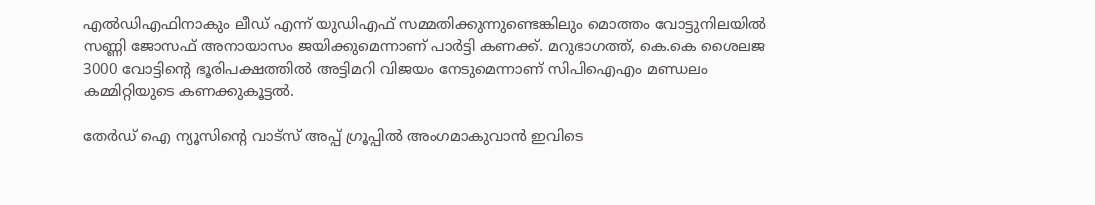എല്‍ഡിഎഫിനാകും ലീഡ് എന്ന് യുഡിഎഫ് സമ്മതിക്കുന്നുണ്ടെങ്കിലും മൊത്തം വോട്ടുനിലയില്‍ സണ്ണി ജോസഫ് അനായാസം ജയിക്കുമെന്നാണ് പാർട്ടി കണക്ക്. മറുഭാഗത്ത്, കെ.കെ ശൈലജ 3000 വോട്ടിന്റെ ഭൂരിപക്ഷത്തില്‍ അട്ടിമറി വിജയം നേടുമെന്നാണ് സിപിഐഎം മണ്ഡലം കമ്മിറ്റിയുടെ കണക്കുകൂട്ടല്‍.

തേർഡ് ഐ ന്യൂസിന്റെ വാട്സ് അപ്പ് ഗ്രൂപ്പിൽ അംഗമാകുവാൻ ഇവിടെ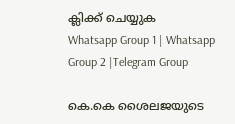ക്ലിക്ക് ചെയ്യുക
Whatsapp Group 1 | Whatsapp Group 2 |Telegram Group

കെ.കെ ശൈലജയുടെ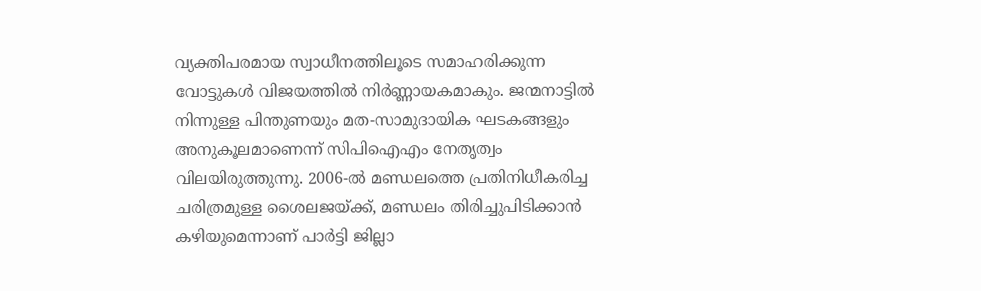വ്യക്തിപരമായ സ്വാധീനത്തിലൂടെ സമാഹരിക്കുന്ന വോട്ടുകള്‍ വിജയത്തില്‍ നിർണ്ണായകമാകും. ജന്മനാട്ടില്‍ നിന്നുള്ള പിന്തുണയും മത-സാമുദായിക ഘടകങ്ങളും അനുകൂലമാണെന്ന് സിപിഐഎം നേതൃത്വം വിലയിരുത്തുന്നു. 2006-ല്‍ മണ്ഡലത്തെ പ്രതിനിധീകരിച്ച ചരിത്രമുള്ള ശൈലജയ്ക്ക്, മണ്ഡലം തിരിച്ചുപിടിക്കാൻ കഴിയുമെന്നാണ് പാർട്ടി ജില്ലാ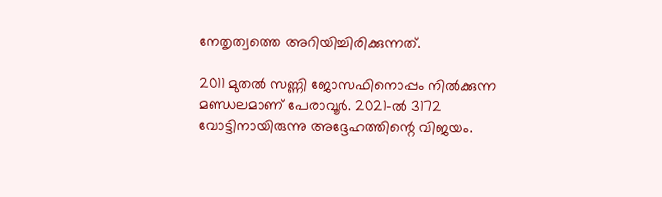നേതൃത്വത്തെ അറിയിച്ചിരിക്കുന്നത്.

2011 മുതല്‍ സണ്ണി ജോസഫിനൊപ്പം നില്‍ക്കുന്ന മണ്ഡലമാണ് പേരാവൂർ. 2021-ല്‍ 3172 വോട്ടിനായിരുന്നു അദ്ദേഹത്തിന്റെ വിജയം.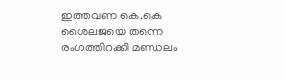ഇത്തവണ കെ.കെ ശൈലജയെ തന്നെ രംഗത്തിറക്കി മണ്ഡലം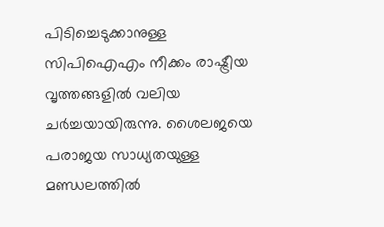പിടിച്ചെടുക്കാനുള്ള സിപിഐഎം നീക്കം രാഷ്ട്രീയ വൃത്തങ്ങളില്‍ വലിയ ചർച്ചയായിരുന്നു. ശൈലജയെ പരാജയ സാധ്യതയുള്ള മണ്ഡലത്തില്‍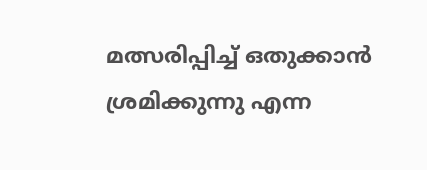മത്സരിപ്പിച്ച്‌ ഒതുക്കാൻ ശ്രമിക്കുന്നു എന്ന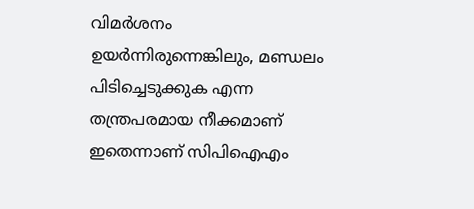വിമർശനം ഉയർന്നിരുന്നെങ്കിലും, മണ്ഡലം പിടിച്ചെടുക്കുക എന്ന തന്ത്രപരമായ നീക്കമാണ് ഇതെന്നാണ് സിപിഐഎം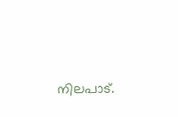നിലപാട്.